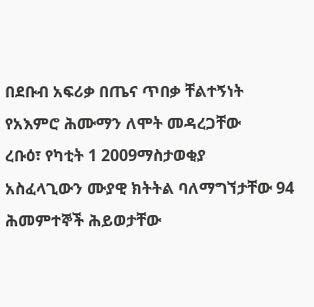በደቡብ አፍሪቃ በጤና ጥበቃ ቸልተኝነት የአእምሮ ሕሙማን ለሞት መዳረጋቸው
ረቡዕ፣ የካቲት 1 2009ማስታወቂያ
አስፈላጊውን ሙያዊ ክትትል ባለማግኘታቸው 94 ሕመምተኞች ሕይወታቸው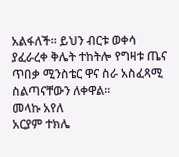አልፋለች። ይህን ብርቱ ወቀሳ ያፈራረቀ ቅሌት ተከትሎ የግዛቱ ጤና ጥበቃ ሚንስቴር ዋና ስራ አስፈጻሚ ስልጣናቸውን ለቀዋል።
መላኩ አየለ
አርያም ተክሌ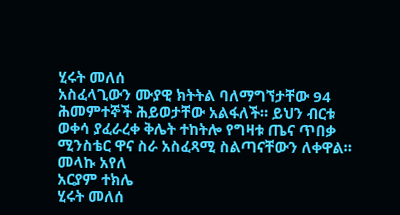ሂሩት መለሰ
አስፈላጊውን ሙያዊ ክትትል ባለማግኘታቸው 94 ሕመምተኞች ሕይወታቸው አልፋለች። ይህን ብርቱ ወቀሳ ያፈራረቀ ቅሌት ተከትሎ የግዛቱ ጤና ጥበቃ ሚንስቴር ዋና ስራ አስፈጻሚ ስልጣናቸውን ለቀዋል።
መላኩ አየለ
አርያም ተክሌ
ሂሩት መለሰ